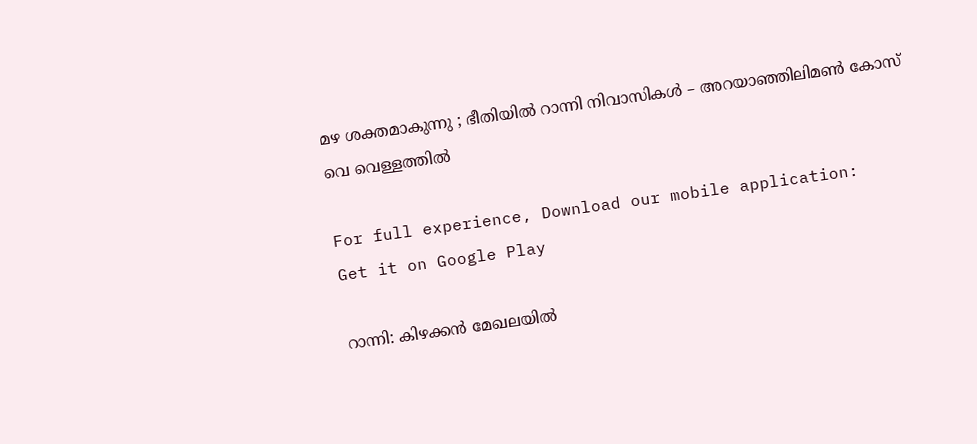മഴ ശക്തമാകുന്നു ; ഭീതിയില്‍ റാന്നി നിവാസികള്‍ – അറയാഞ്ഞിലിമൺ കോസ് വെ വെള്ളത്തില്‍

For full experience, Download our mobile application:
Get it on Google Play

റാന്നി: കിഴക്കൻ മേഖലയിൽ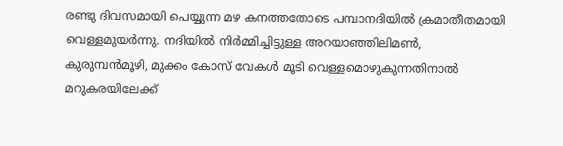രണ്ടു ദിവസമായി പെയ്യുന്ന മഴ കനത്തതോടെ പമ്പാനദിയിൽ ക്രമാതീതമായി വെള്ളമുയർന്നു. നദിയിൽ നിർമ്മിച്ചിട്ടുള്ള അറയാഞ്ഞിലിമൺ, കുരുമ്പൻമൂഴി, മുക്കം കോസ് വേകൾ മൂടി വെള്ളമൊഴുകുന്നതിനാൽ മറുകരയിലേക്ക്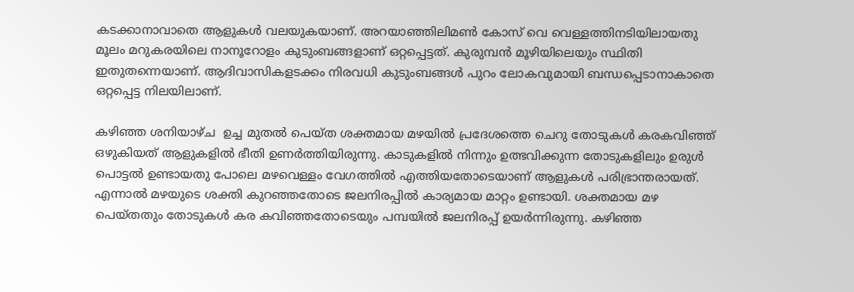കടക്കാനാവാതെ ആളുകൾ വലയുകയാണ്. അറയാഞ്ഞിലിമൺ കോസ് വെ വെള്ളത്തിനടിയിലായതു മൂലം മറുകരയിലെ നാനൂറോളം കുടുംബങ്ങളാണ് ഒറ്റപ്പെട്ടത്. കുരുമ്പൻ മൂഴിയിലെയും സ്ഥിതി ഇതുതന്നെയാണ്. ആദിവാസികളടക്കം നിരവധി കുടുംബങ്ങൾ പുറം ലോകവുമായി ബന്ധപ്പെടാനാകാതെ ഒറ്റപ്പെട്ട നിലയിലാണ്.

കഴിഞ്ഞ ശനിയാഴ്ച  ഉച്ച മുതൽ പെയ്ത ശക്തമായ മഴയിൽ പ്രദേശത്തെ ചെറു തോടുകൾ കരകവിഞ്ഞ് ഒഴുകിയത് ആളുകളിൽ ഭീതി ഉണർത്തിയിരുന്നു. കാടുകളിൽ നിന്നും ഉത്ഭവിക്കുന്ന തോടുകളിലും ഉരുൾ പൊട്ടൽ ഉണ്ടായതു പോലെ മഴവെള്ളം വേഗത്തിൽ എത്തിയതോടെയാണ് ആളുകൾ പരിഭ്രാന്തരായത്. എന്നാൽ മഴയുടെ ശക്തി കുറഞ്ഞതോടെ ജലനിരപ്പിൽ കാര്യമായ മാറ്റം ഉണ്ടായി. ശക്തമായ മഴ പെയ്തതും തോടുകൾ കര കവിഞ്ഞതോടെയും പമ്പയിൽ ജലനിരപ്പ് ഉയർന്നിരുന്നു. കഴിഞ്ഞ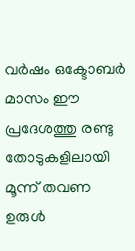വർഷം ഒക്ടോബർ മാസം ഈ പ്രദേശത്തു രണ്ടു തോടുകളിലായി മൂന്ന് തവണ ഉരുൾ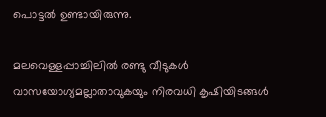പൊട്ടൽ ഉണ്ടായിരുന്നു.

മലവെള്ളപ്പാച്ചിലിൽ രണ്ടു വീടുകൾ വാസയോഗ്യമല്ലാതാവുകയും നിരവധി കൃഷിയിടങ്ങൾ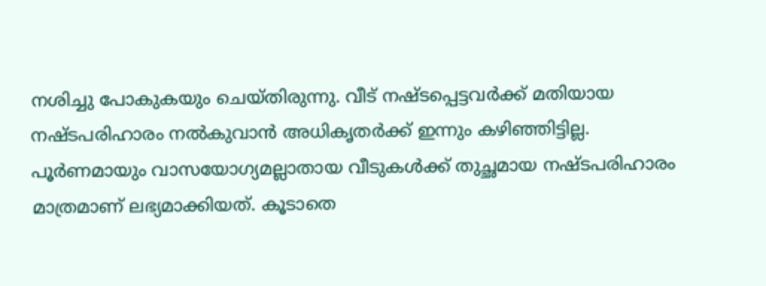നശിച്ചു പോകുകയും ചെയ്തിരുന്നു. വീട് നഷ്ടപ്പെട്ടവർക്ക് മതിയായ നഷ്ടപരിഹാരം നല്‍കുവാന്‍ അധികൃതർക്ക് ഇന്നും കഴിഞ്ഞിട്ടില്ല. പൂർണമായും വാസയോഗ്യമല്ലാതായ വീടുകൾക്ക് തുച്ഛമായ നഷ്ടപരിഹാരം മാത്രമാണ് ലഭ്യമാക്കിയത്. കൂടാതെ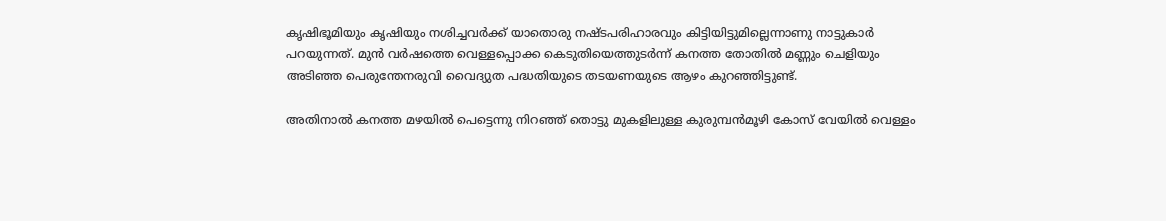കൃഷിഭൂമിയും കൃഷിയും നശിച്ചവർക്ക് യാതൊരു നഷ്ടപരിഹാരവും കിട്ടിയിട്ടുമില്ലെന്നാണു നാട്ടുകാര്‍ പറയുന്നത്. മുൻ വർഷത്തെ വെള്ളപ്പൊക്ക കെടുതിയെത്തുടർന്ന് കനത്ത തോതിൽ മണ്ണും ചെളിയും അടിഞ്ഞ പെരുന്തേനരുവി വൈദ്യുത പദ്ധതിയുടെ തടയണയുടെ ആഴം കുറഞ്ഞിട്ടുണ്ട്.

അതിനാല്‍ കനത്ത മഴയിൽ പെട്ടെന്നു നിറഞ്ഞ് തൊട്ടു മുകളിലുള്ള കുരുമ്പൻമൂഴി കോസ് വേയിൽ വെള്ളം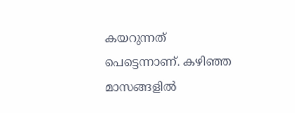കയറുന്നത് പെട്ടെന്നാണ്. കഴിഞ്ഞ മാസങ്ങളില്‍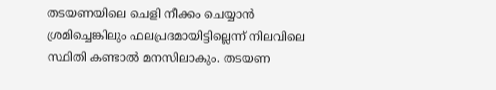തടയണയിലെ ചെളി നീക്കം ചെയ്യാന്‍ ശ്രമിച്ചെങ്കിലും ഫലപ്രദമായിട്ടില്ലെന്ന് നിലവിലെ സ്ഥിതി കണ്ടാല്‍ മനസിലാകും. തടയണ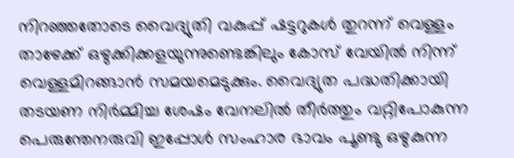നിറഞ്ഞതോടെ വൈദ്യുതി വകുപ്പ് ഷട്ടറുകൾ തുറന്ന് വെള്ളം താഴേക്ക്‌ ഒഴുക്കിക്കളയുന്നുണ്ടെങ്കിലും കോസ് വേയിൽ നിന്ന് വെള്ളമിറങ്ങാൻ സമയമെടുക്കും. വൈദ്യുത പദ്ധതിക്കായി തടയണ നിർമ്മിച്ച ശേഷം വേനലിൽ തീർത്തും വറ്റിപോകുന്ന പെരുന്തേനരുവി ഇപ്പോൾ സംഹാര ഭാവം പൂണ്ടു ഒഴുകുന്ന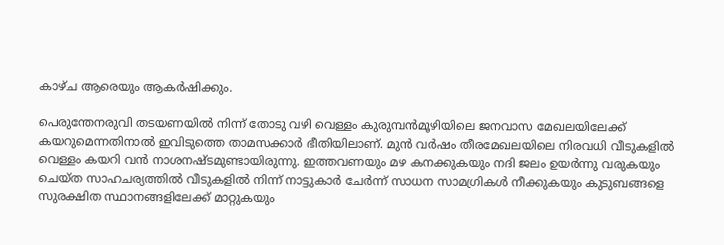കാഴ്ച ആരെയും ആകർഷിക്കും.

പെരുന്തേനരുവി തടയണയിൽ നിന്ന് തോടു വഴി വെള്ളം കുരുമ്പൻമൂഴിയിലെ ജനവാസ മേഖലയിലേക്ക് കയറുമെന്നതിനാൽ ഇവിടുത്തെ താമസക്കാർ ഭീതിയിലാണ്. മുൻ വർഷം തീരമേഖലയിലെ നിരവധി വീടുകളിൽ വെള്ളം കയറി വൻ നാശനഷ്ടമുണ്ടായിരുന്നു. ഇത്തവണയും മഴ കനക്കുകയും നദി ജലം ഉയർന്നു വരുകയും ചെയ്ത സാഹചര്യത്തില്‍ വീടുകളിൽ നിന്ന് നാട്ടുകാർ ചേർന്ന് സാധന സാമഗ്രികൾ നീക്കുകയും കുടുബങ്ങളെ സുരക്ഷിത സ്ഥാനങ്ങളിലേക്ക്‌ മാറ്റുകയും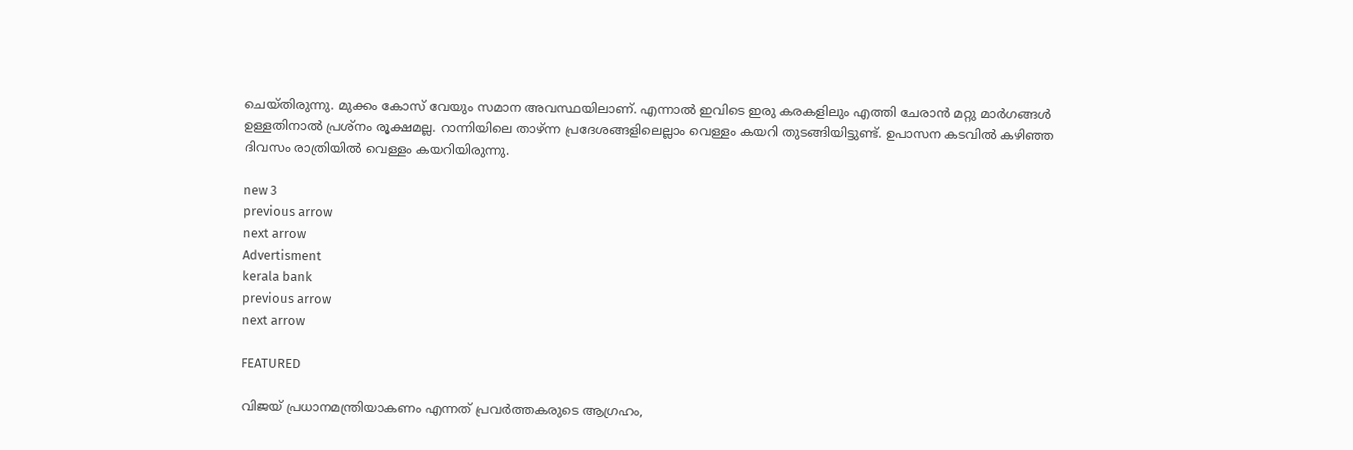ചെയ്തിരുന്നു. മുക്കം കോസ് വേയും സമാന അവസ്ഥയിലാണ്. എന്നാല്‍ ഇവിടെ ഇരു കരകളിലും എത്തി ചേരാന്‍ മറ്റു മാര്‍ഗങ്ങള്‍ ഉള്ളതിനാല്‍ പ്രശ്നം രൂക്ഷമല്ല. റാന്നിയിലെ താഴ്ന്ന പ്രദേശങ്ങളിലെല്ലാം വെള്ളം കയറി തുടങ്ങിയിട്ടുണ്ട്. ഉപാസന കടവില്‍ കഴിഞ്ഞ ദിവസം രാത്രിയില്‍ വെള്ളം കയറിയിരുന്നു.

new 3
previous arrow
next arrow
Advertisment
kerala bank
previous arrow
next arrow

FEATURED

വിജയ് പ്രധാനമന്ത്രിയാകണം എന്നത് പ്രവർത്തകരുടെ ആഗ്രഹം,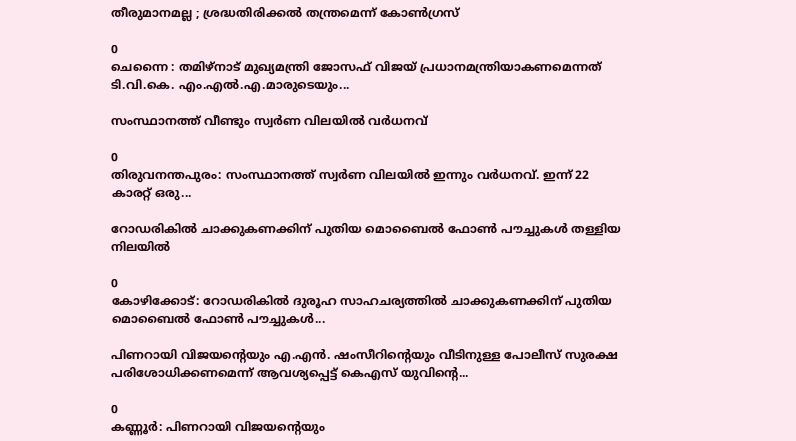തീരുമാനമല്ല ; ശ്രദ്ധതിരിക്കൽ തന്ത്രമെന്ന് കോൺഗ്രസ്

0
ചെന്നൈ : തമിഴ്‌നാട് മുഖ്യമന്ത്രി ജോസഫ് വിജയ് പ്രധാനമന്ത്രിയാകണമെന്നത് ടി.വി.കെ. എം.എൽ.എ.മാരുടെയും...

സംസ്ഥാനത്ത് വീണ്ടും സ്വർണ വിലയിൽ വർധനവ്

0
തിരുവനന്തപുരം: സംസ്ഥാനത്ത് സ്വർണ വിലയിൽ ഇന്നും വർധനവ്. ഇന്ന് 22 കാരറ്റ് ഒരു...

റോഡരികില്‍ ചാക്കുകണക്കിന് പുതിയ മൊബൈല്‍ ഫോണ്‍ പൗച്ചുകള്‍ തള്ളിയ നിലയില്‍

0
കോഴിക്കോട്: റോഡരികില്‍ ദുരൂഹ സാഹചര്യത്തില്‍ ചാക്കുകണക്കിന് പുതിയ മൊബൈല്‍ ഫോണ്‍ പൗച്ചുകള്‍...

പിണറായി വിജയന്‍റെയും എ.എൻ. ഷംസീറിന്‍റെയും വീടിനുള്ള പോലീസ് സുരക്ഷ പരിശോധിക്കണമെന്ന് ആവശ്യപ്പെട്ട് കെഎസ് യുവിന്‍റെ...

0
കണ്ണൂര്‍: പിണറായി വിജയന്‍റെയും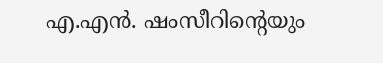എ.എൻ. ഷംസീറിന്‍റെയും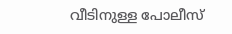വീടിനുള്ള പോലീസ്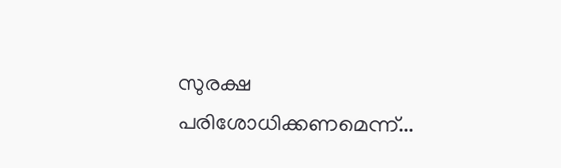സുരക്ഷ പരിശോധിക്കണമെന്ന്...